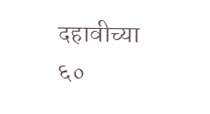दहावीच्या ६०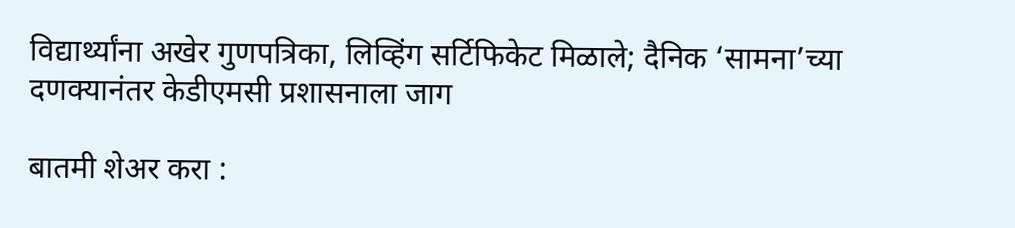विद्यार्थ्यांना अखेर गुणपत्रिका, लिव्हिंग सर्टिफिकेट मिळाले; दैनिक ‘सामना’च्या दणक्यानंतर केडीएमसी प्रशासनाला जाग

बातमी शेअर करा :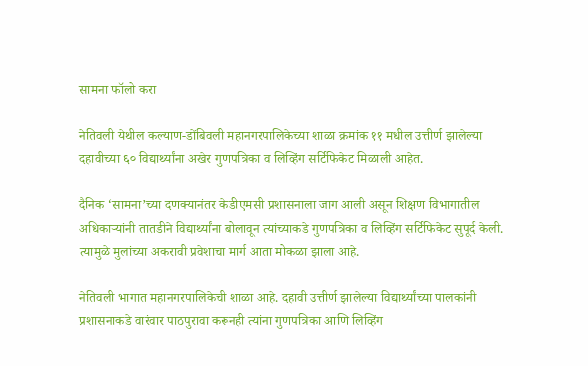सामना फॉलो करा

नेतिवली येथील कल्याण-डोंबिवली महानगरपालिकेच्या शाळा क्रमांक ११ मधील उत्तीर्ण झालेल्या दहावीच्या ६० विद्यार्थ्यांना अखेर गुणपत्रिका व लिव्हिंग सर्टिफिकेट मिळाली आहेत.

दैनिक ‘सामना’च्या दणक्यानंतर केडीएमसी प्रशासनाला जाग आली असून शिक्षण विभागातील अधिकाऱ्यांनी तातडीने विद्यार्थ्यांना बोलावून त्यांच्याकडे गुणपत्रिका व लिव्हिंग सर्टिफिकेट सुपूर्द केली. त्यामुळे मुलांच्या अकरावी प्रवेशाचा मार्ग आता मोकळा झाला आहे.

नेतिवली भागात महानगरपालिकेची शाळा आहे. दहावी उत्तीर्ण झालेल्या विद्यार्थ्यांच्या पालकांनी प्रशासनाकडे वारंवार पाठपुरावा करूनही त्यांना गुणपत्रिका आणि लिव्हिंग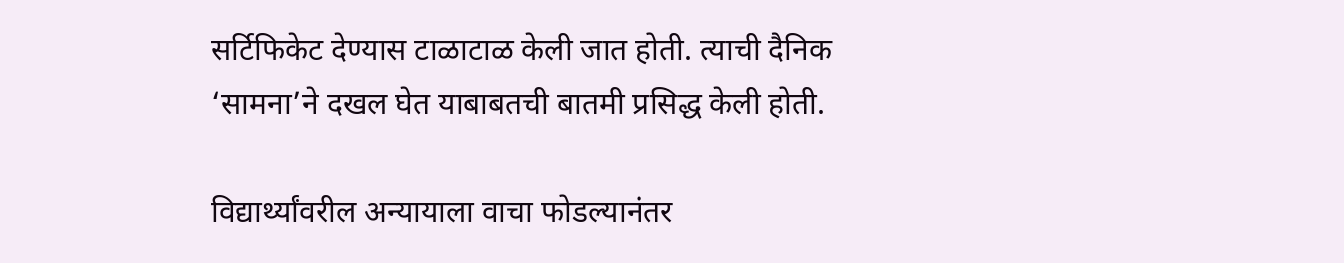सर्टिफिकेट देण्यास टाळाटाळ केली जात होती. त्याची दैनिक ‘सामना’ने दखल घेत याबाबतची बातमी प्रसिद्ध केली होती.

विद्यार्थ्यांवरील अन्यायाला वाचा फोडल्यानंतर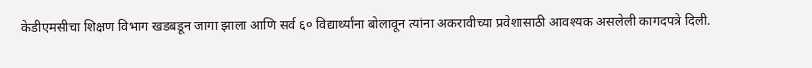केडीएमसीचा शिक्षण विभाग खडबडून जागा झाला आणि सर्व ६० विद्यार्थ्यांना बोलावून त्यांना अकरावीच्या प्रवेशासाठी आवश्यक असलेली कागदपत्रे दिली.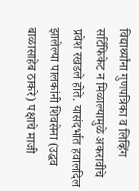विद्यार्थ्यांना गुणपत्रिका व लिव्हिंग सर्टिफिकेट न मिळाल्यामुळे अकरावीचे प्रवेश रखडले होते. यासंदर्भात हवालदिल झालेल्या पालकांनी शिवसेना (उद्धव बाळासाहेब ठाकरे) पक्षाचे माजी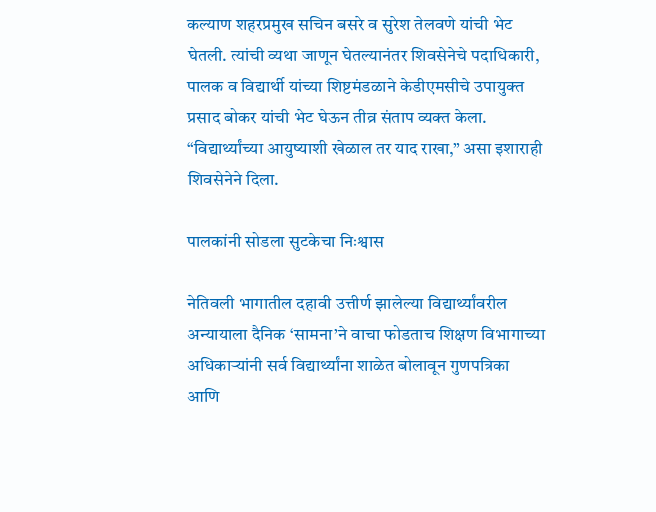कल्याण शहरप्रमुख सचिन बसरे व सुरेश तेलवणे यांची भेट घेतली. त्यांची व्यथा जाणून घेतल्यानंतर शिवसेनेचे पदाधिकारी, पालक व विद्यार्थी यांच्या शिष्टमंडळाने केडीएमसीचे उपायुक्त प्रसाद बोकर यांची भेट घेऊन तीव्र संताप व्यक्त केला. “विद्यार्थ्यांच्या आयुष्याशी खेळाल तर याद राखा,” असा इशाराही शिवसेनेने दिला.

पालकांनी सोडला सुटकेचा निःश्वास

नेतिवली भागातील दहावी उत्तीर्ण झालेल्या विद्यार्थ्यांवरील अन्यायाला दैनिक ‘सामना’ने वाचा फोडताच शिक्षण विभागाच्या अधिकाऱ्यांनी सर्व विद्यार्थ्यांना शाळेत बोलावून गुणपत्रिका आणि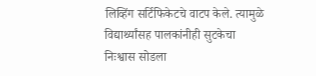लिव्हिंग सर्टिफिकेटचे वाटप केले. त्यामुळे विद्यार्थ्यांसह पालकांनीही सुटकेचा निःश्वास सोडला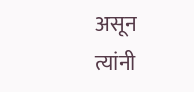असून त्यांनी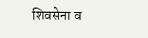शिवसेना व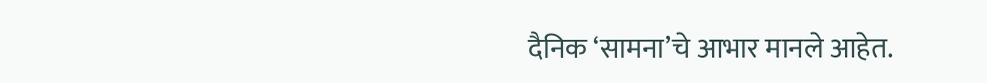दैनिक ‘सामना’चे आभार मानले आहेत.